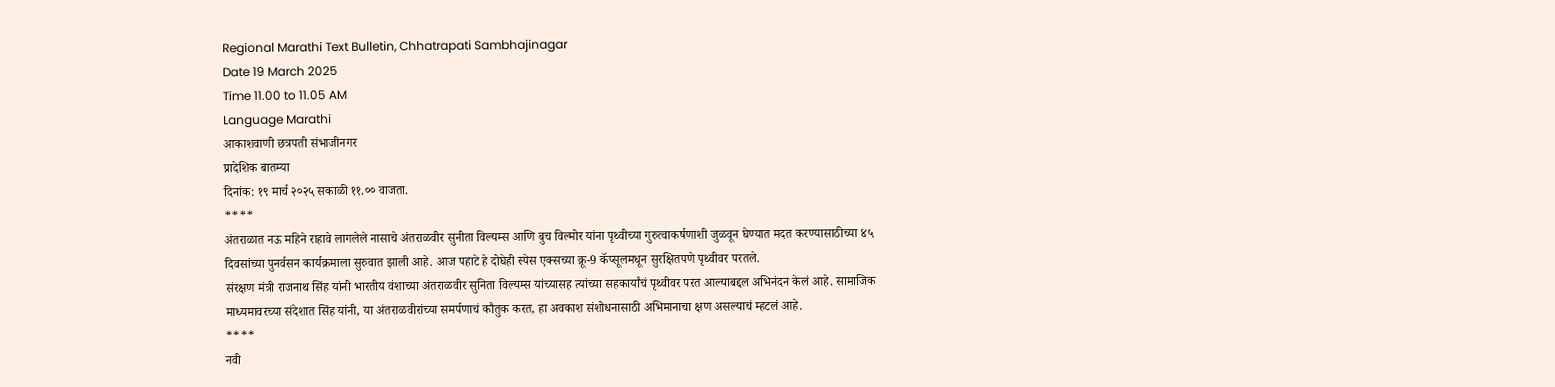Regional Marathi Text Bulletin, Chhatrapati Sambhajinagar
Date 19 March 2025
Time 11.00 to 11.05 AM
Language Marathi
आकाशवाणी छत्रपती संभाजीनगर
प्रादेशिक बातम्या
दिनांक: १९ मार्च २०२५ सकाळी ११.०० वाजता.
****
अंतराळात नऊ महिने राहावे लागलेले नासाचे अंतराळवीर सुनीता विल्यम्स आणि बुच विल्मोर यांना पृथ्वीच्या गुरुत्वाकर्षणाशी जुळवून घेण्यात मदत करण्यासाठीच्या ४५ दिवसांच्या पुनर्वसन कार्यक्रमाला सुरुवात झाली आहे. आज पहाटे हे दोघेही स्पेस एक्सच्या क्रू-9 कॅप्सूलमधून सुरक्षितपणे पृथ्वीवर परतले.
संरक्षण मंत्री राजनाथ सिंह यांनी भारतीय वंशाच्या अंतराळवीर सुनिता विल्यम्स यांच्यासह त्यांच्या सहकार्यांचं पृथ्वीवर परत आल्याबद्दल अभिनंदन केलं आहे. सामाजिक माध्यमावरच्या संदेशात सिंह यांनी, या अंतराळवीरांच्या समर्पणाचं कौतुक करत, हा अवकाश संशोधनासाठी अभिमानाचा क्षण असल्याचं म्हटलं आहे.
****
नवी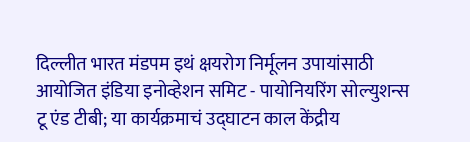दिल्लीत भारत मंडपम इथं क्षयरोग निर्मूलन उपायांसाठी आयोजित इंडिया इनोव्हेशन समिट - पायोनियरिंग सोल्युशन्स टू एंड टीबी; या कार्यक्रमाचं उद्घाटन काल केंद्रीय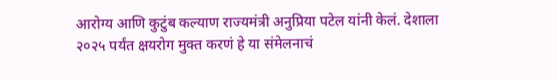आरोग्य आणि कुटुंब कल्याण राज्यमंत्री अनुप्रिया पटेल यांनी केलं. देशाला २०२५ पर्यंत क्षयरोग मुक्त करणं हे या संमेलनाचं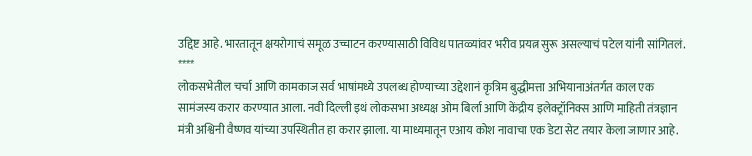उद्दिष्ट आहे. भारतातून क्षयरोगाचं समूळ उच्चाटन करण्यासाठी विविध पातळ्यांवर भरीव प्रयत्न सुरू असल्याचं पटेल यांनी सांगितलं.
****
लोकसभेतील चर्चा आणि कामकाज सर्व भाषांमध्ये उपलब्ध होण्याच्या उद्देशानं कृत्रिम बुद्धीमत्ता अभियानाअंतर्गत काल एक सामंजस्य करार करण्यात आला. नवी दिल्ली इथं लोकसभा अध्यक्ष ओम बिर्ला आणि केंद्रीय इलेक्ट्रॉनिक्स आणि माहिती तंत्रज्ञान मंत्री अश्विनी वैष्णव यांच्या उपस्थितीत हा करार झाला. या माध्यमातून एआय कोश नावाचा एक डेटा सेट तयार केला जाणार आहे.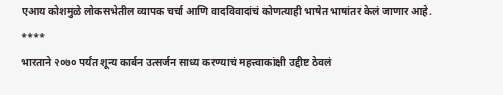एआय कोशमुळे लोकसभेतील व्यापक चर्चा आणि वादविवादांचं कोणत्याही भाषेत भाषांतर केलं जाणार आहे.
****
भारताने २०७० पर्यंत शून्य कार्बन उत्सर्जन साध्य करण्याचं महत्त्वाकांक्षी उद्दीष्ट ठेवलं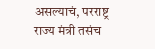असल्याचं, परराष्ट्र राज्य मंत्री तसंच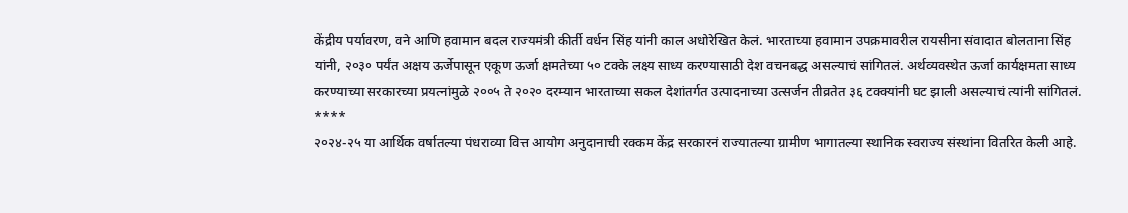केंद्रीय पर्यावरण, वने आणि हवामान बदल राज्यमंत्री कीर्ती वर्धन सिंह यांनी काल अधोरेखित केलं. भारताच्या हवामान उपक्रमावरील रायसीना संवादात बोलताना सिंह यांनी, २०३० पर्यंत अक्षय ऊर्जेपासून एकूण ऊर्जा क्षमतेच्या ५० टक्के लक्ष्य साध्य करण्यासाठी देश वचनबद्ध असल्याचं सांगितलं. अर्थव्यवस्थेत ऊर्जा कार्यक्षमता साध्य करण्याच्या सरकारच्या प्रयत्नांमुळे २००५ ते २०२० दरम्यान भारताच्या सकल देशांतर्गत उत्पादनाच्या उत्सर्जन तीव्रतेत ३६ टक्क्यांनी घट झाली असल्याचं त्यांनी सांगितलं.
****
२०२४-२५ या आर्थिक वर्षातल्या पंधराव्या वित्त आयोग अनुदानाची रक्कम केंद्र सरकारनं राज्यातल्या ग्रामीण भागातल्या स्थानिक स्वराज्य संस्थांना वितरित केली आहे.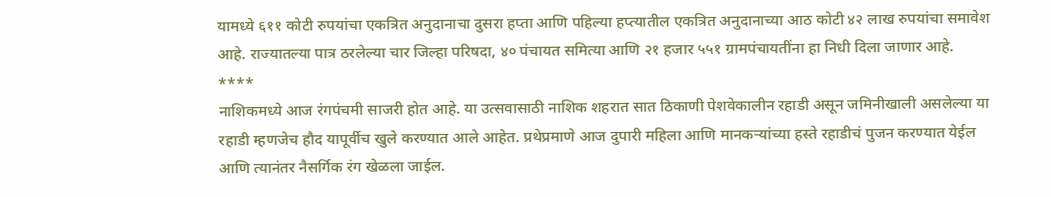यामध्ये ६११ कोटी रुपयांचा एकत्रित अनुदानाचा दुसरा हप्ता आणि पहिल्या हप्त्यातील एकत्रित अनुदानाच्या आठ कोटी ४२ लाख रुपयांचा समावेश आहे. राज्यातल्या पात्र ठरलेल्या चार जिल्हा परिषदा, ४० पंचायत समित्या आणि २१ हजार ५५१ ग्रामपंचायतींना हा निधी दिला जाणार आहे.
****
नाशिकमध्ये आज रंगपंचमी साजरी होत आहे. या उत्सवासाठी नाशिक शहरात सात ठिकाणी पेशवेकालीन रहाडी असून जमिनीखाली असलेल्या या रहाडी म्हणजेच हौद यापूर्वीच खुले करण्यात आले आहेत. प्रथेप्रमाणे आज दुपारी महिला आणि मानकऱ्यांच्या हस्ते रहाडीचं पुजन करण्यात येईल आणि त्यानंतर नैसर्गिक रंग खेळला जाईल.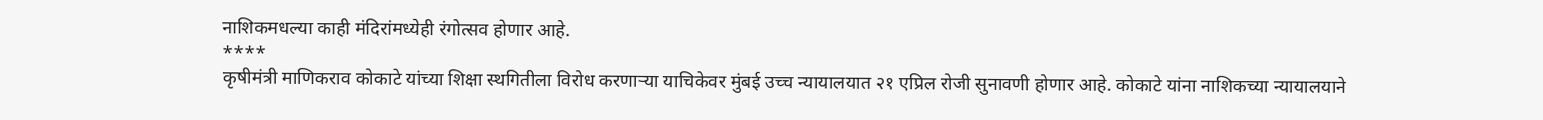नाशिकमधल्या काही मंदिरांमध्येही रंगोत्सव होणार आहे.
****
कृषीमंत्री माणिकराव कोकाटे यांच्या शिक्षा स्थगितीला विरोध करणाऱ्या याचिकेवर मुंबई उच्च न्यायालयात २१ एप्रिल रोजी सुनावणी होणार आहे. कोकाटे यांना नाशिकच्या न्यायालयाने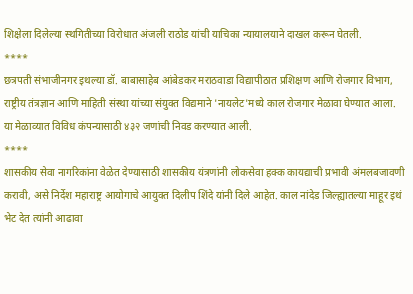शिक्षेला दिलेल्या स्थगितीच्या विरोधात अंजली राठोड यांची याचिका न्यायालयाने दाखल करून घेतली.
****
छत्रपती संभाजीनगर इथल्या डॉ. बाबासाहेब आंबेडकर मराठवाडा विद्यापीठात प्रशिक्षण आणि रोजगार विभाग, राष्ट्रीय तंत्रज्ञान आणि माहिती संस्था यांच्या संयुक्त विद्यमाने 'नायलेट'मध्ये काल रोजगार मेळावा घेण्यात आला. या मेळाव्यात विविध कंपन्यासाठी ४३२ जणांची निवड करण्यात आली.
****
शासकीय सेवा नागरिकांना वेळेत देण्यासाठी शासकीय यंत्रणांनी लोकसेवा हक्क कायद्याची प्रभावी अंमलबजावणी करावी, असे निर्देश महाराष्ट्र आयोगाचे आयुक्त दिलीप शिंदे यांनी दिले आहेत. काल नांदेड जिल्ह्यातल्या माहूर इथं भेट देत त्यांनी आढावा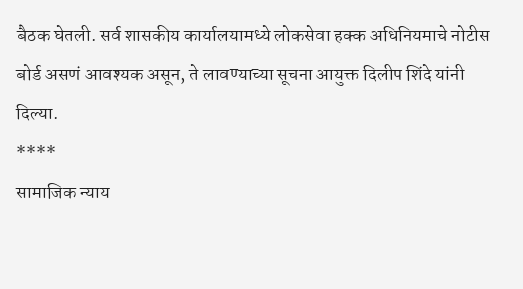बैठक घेतली. सर्व शासकीय कार्यालयामध्ये लोकसेवा हक्क अधिनियमाचे नोटीस बोर्ड असणं आवश्यक असून, ते लावण्याच्या सूचना आयुक्त दिलीप शिंदे यांनी दिल्या.
****
सामाजिक न्याय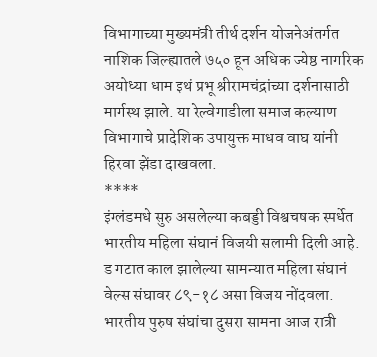विभागाच्या मुख्यमंत्री तीर्थ दर्शन योजनेअंतर्गत नाशिक जिल्ह्यातले ७५० हून अधिक ज्येष्ठ नागरिक अयोध्या धाम इथं प्रभू श्रीरामचंद्रांच्या दर्शनासाठी मार्गस्थ झाले. या रेल्वेगाडीला समाज कल्याण विभागाचे प्रादेशिक उपायुक्त माधव वाघ यांनी हिरवा झेंडा दाखवला.
****
इंग्लंडमधे सुरु असलेल्या कबड्डी विश्वचषक स्पर्धेत भारतीय महिला संघानं विजयी सलामी दिली आहे. ड गटात काल झालेल्या सामन्यात महिला संघानं वेल्स संघावर ८९-१८ असा विजय नोंदवला. भारतीय पुरुष संघांचा दुसरा सामना आज रात्री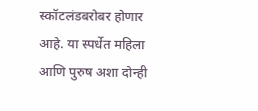स्कॉटलंडबरोबर होणार आहे. या स्पर्धेत महिला आणि पुरुष अशा दोन्ही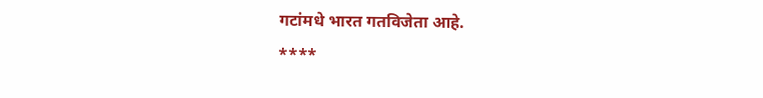गटांमधे भारत गतविजेता आहे.
****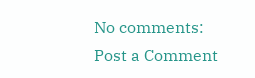No comments:
Post a Comment